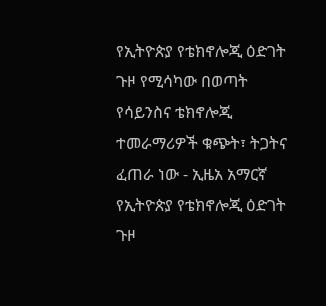የኢትዮጵያ የቴክኖሎጂ ዕድገት ጉዞ የሚሳካው በወጣት የሳይንስና ቴክኖሎጂ ተመራማሪዎች ቁጭት፣ ትጋትና ፈጠራ ነው - ኢዜአ አማርኛ
የኢትዮጵያ የቴክኖሎጂ ዕድገት ጉዞ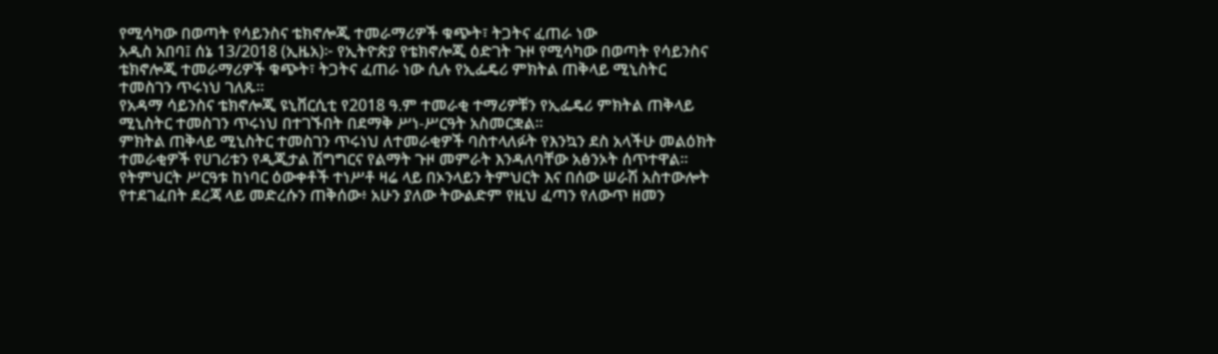የሚሳካው በወጣት የሳይንስና ቴክኖሎጂ ተመራማሪዎች ቁጭት፣ ትጋትና ፈጠራ ነው
አዲስ አበባ፤ ሰኔ 13/2018 (ኢዜአ)፦ የኢትዮጵያ የቴክኖሎጂ ዕድገት ጉዞ የሚሳካው በወጣት የሳይንስና ቴክኖሎጂ ተመራማሪዎች ቁጭት፣ ትጋትና ፈጠራ ነው ሲሉ የኢፌዴሪ ምክትል ጠቅላይ ሚኒስትር ተመስገን ጥሩነህ ገለጹ፡፡
የአዳማ ሳይንስና ቴክኖሎጂ ዩኒቨርሲቲ የ2018 ዓ.ም ተመራቂ ተማሪዎቹን የኢፌዴሪ ምክትል ጠቅላይ ሚኒስትር ተመስገን ጥሩነህ በተገኙበት በደማቅ ሥነ-ሥርዓት አስመርቋል።
ምክትል ጠቅላይ ሚኒስትር ተመስገን ጥሩነህ ለተመራቂዎች ባስተላለፉት የእንኳን ደስ አላችሁ መልዕክት ተመራቂዎች የሀገሪቱን የዲጂታል ሽግግርና የልማት ጉዞ መምራት እንዳለባቸው አፅንኦት ሰጥተዋል።
የትምህርት ሥርዓቱ ከነባር ዕውቀቶች ተነሥቶ ዛሬ ላይ በኦንላይን ትምህርት እና በሰው ሠራሽ አስተውሎት የተደገፈበት ደረጃ ላይ መድረሱን ጠቅሰው፥ አሁን ያለው ትውልድም የዚህ ፈጣን የለውጥ ዘመን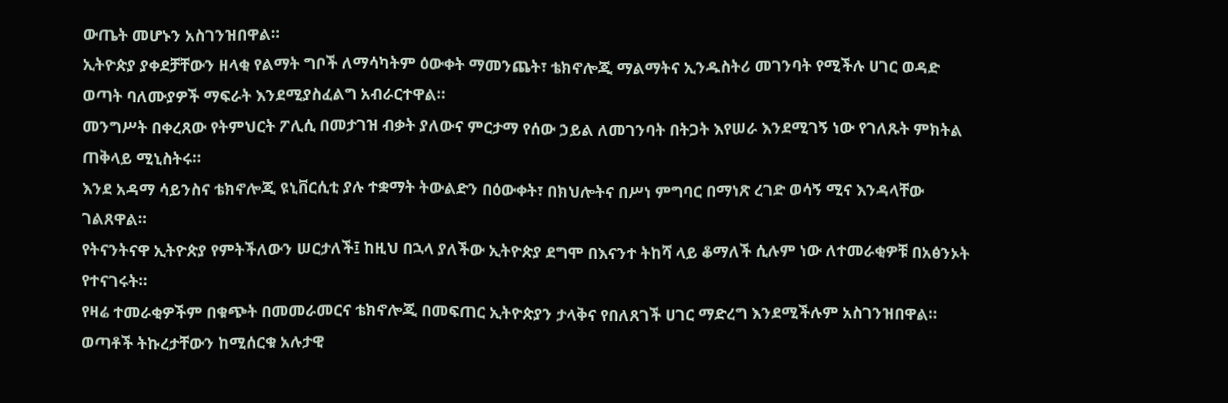ውጤት መሆኑን አስገንዝበዋል።
ኢትዮጵያ ያቀደቻቸውን ዘላቂ የልማት ግቦች ለማሳካትም ዕውቀት ማመንጨት፣ ቴክኖሎጂ ማልማትና ኢንዱስትሪ መገንባት የሚችሉ ሀገር ወዳድ ወጣት ባለሙያዎች ማፍራት እንደሚያስፈልግ አብራርተዋል።
መንግሥት በቀረጸው የትምህርት ፖሊሲ በመታገዝ ብቃት ያለውና ምርታማ የሰው ኃይል ለመገንባት በትጋት እየሠራ እንደሚገኝ ነው የገለጹት ምክትል ጠቅላይ ሚኒስትሩ።
እንደ አዳማ ሳይንስና ቴክኖሎጂ ዩኒቨርሲቲ ያሉ ተቋማት ትውልድን በዕውቀት፣ በክህሎትና በሥነ ምግባር በማነጽ ረገድ ወሳኝ ሚና እንዳላቸው ገልጸዋል።
የትናንትናዋ ኢትዮጵያ የምትችለውን ሠርታለች፤ ከዚህ በኋላ ያለችው ኢትዮጵያ ደግሞ በእናንተ ትከሻ ላይ ቆማለች ሲሉም ነው ለተመራቂዎቹ በአፅንኦት የተናገሩት።
የዛሬ ተመራቂዎችም በቁጭት በመመራመርና ቴክኖሎጂ በመፍጠር ኢትዮጵያን ታላቅና የበለጸገች ሀገር ማድረግ እንደሚችሉም አስገንዝበዋል።
ወጣቶች ትኩረታቸውን ከሚሰርቁ አሉታዊ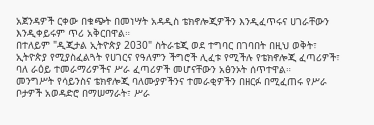አጀንዳዎች ርቀው በቁጭት በመነሣት አዳዲስ ቴክኖሎጂዎችን እንዲፈጥሩና ሀገራቸውን እንዲቀይሩም ጥሪ አቅርበዋል።
በተለይም "ዲጂታል ኢትዮጵያ 2030" ስትራቴጂ ወደ ተግባር በገባበት በዚህ ወቅት፣ ኢትዮጵያ የሚያስፈልጓት የሀገርና የዓለምን ችግሮች ሊፈቱ የሚችሉ የቴክኖሎጂ ፈጣሪዎች፣ ባለ ራዕይ ተመራማሪዎችና ሥራ ፈጣሪዎች መሆናቸውን አፅንኦት ሰጥተዋል።
መንግሥት የሳይንስና ቴክኖሎጂ ባለሙያዎችንና ተመራቂዎችን በዘርፉ በሚፈጠሩ የሥራ ቦታዎች አወዳድሮ በማሠማራት፣ ሥራ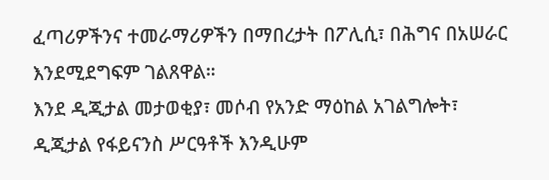ፈጣሪዎችንና ተመራማሪዎችን በማበረታት በፖሊሲ፣ በሕግና በአሠራር እንደሚደግፍም ገልጸዋል።
እንደ ዲጂታል መታወቂያ፣ መሶብ የአንድ ማዕከል አገልግሎት፣ ዲጂታል የፋይናንስ ሥርዓቶች እንዲሁም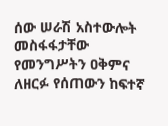ሰው ሠራሽ አስተውሎት መስፋፋታቸው የመንግሥትን ዐቅምና ለዘርፉ የሰጠውን ከፍተኛ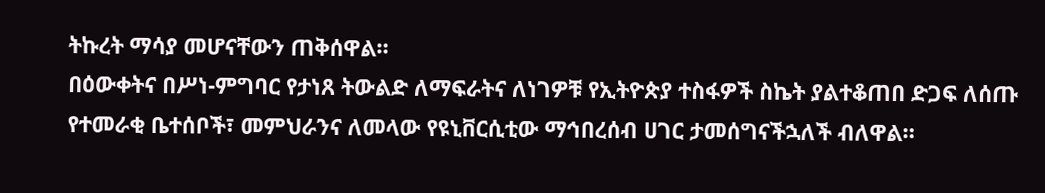ትኩረት ማሳያ መሆናቸውን ጠቅሰዋል።
በዕውቀትና በሥነ-ምግባር የታነጸ ትውልድ ለማፍራትና ለነገዎቹ የኢትዮጵያ ተስፋዎች ስኬት ያልተቆጠበ ድጋፍ ለሰጡ የተመራቂ ቤተሰቦች፣ መምህራንና ለመላው የዩኒቨርሲቲው ማኅበረሰብ ሀገር ታመሰግናችኋለች ብለዋል።